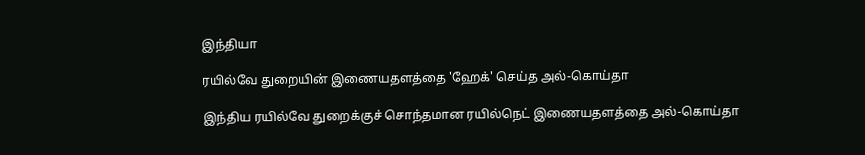இந்தியா

ரயில்வே துறையின் இணையதளத்தை 'ஹேக்' செய்த அல்-கொய்தா

இந்திய ரயில்வே துறைக்குச் சொந்தமான ரயில்நெட் இணையதளத்தை அல்-கொய்தா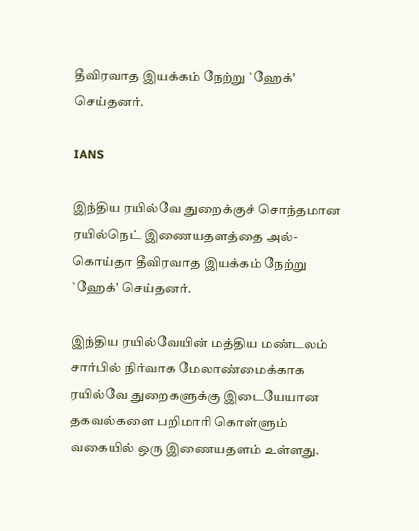தீவிரவாத இயக்கம் நேற்று `ஹேக்' செய்தனர்.

IANS

இந்திய ரயில்வே துறைக்குச் சொந்தமான ரயில்நெட் இணையதளத்தை அல்-கொய்தா தீவிரவாத இயக்கம் நேற்று `ஹேக்' செய்தனர்.

இந்திய ரயில்வேயின் மத்திய மண்டலம் சார்பில் நிர்வாக மேலாண்மைக்காக ரயில்வே துறைகளுக்கு இடையேயான தகவல்களை பறிமாரி கொள்ளும் வகையில் ஒரு இணையதளம் உள்ளது.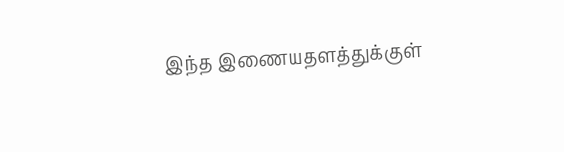இந்த இணையதளத்துக்குள்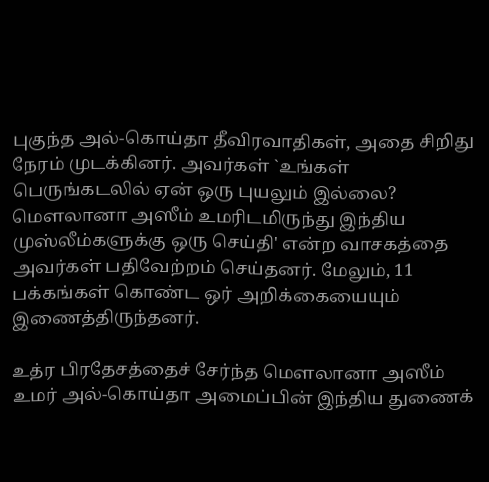புகுந்த அல்-கொய்தா தீவிரவாதிகள், அதை சிறிது நேரம் முடக்கினர். அவர்கள் `உங்கள் பெருங்கடலில் ஏன் ஒரு புயலும் இல்லை? மௌலானா அஸீம் உமரிடமிருந்து இந்திய முஸ்லீம்களுக்கு ஒரு செய்தி' என்ற வாசகத்தை அவர்கள் பதிவேற்றம் செய்தனர். மேலும், 11 பக்கங்கள் கொண்ட ஒர் அறிக்கையையும் இணைத்திருந்தனர்.

உத்ர பிரதேசத்தைச் சேர்ந்த மௌலானா அஸீம் உமர் அல்-கொய்தா அமைப்பின் இந்திய துணைக்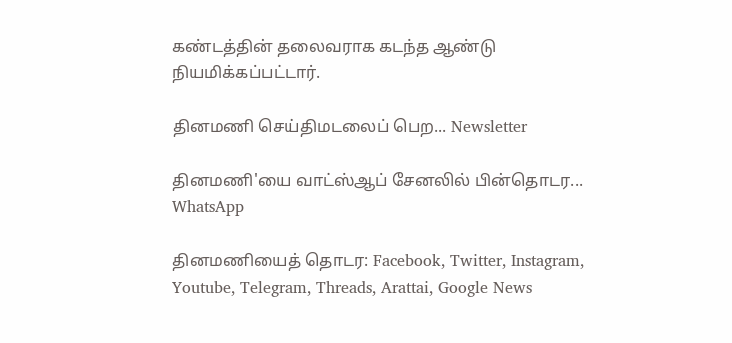கண்டத்தின் தலைவராக கடந்த ஆண்டு நியமிக்கப்பட்டார்.

தினமணி செய்திமடலைப் பெற... Newsletter

தினமணி'யை வாட்ஸ்ஆப் சேனலில் பின்தொடர... WhatsApp

தினமணியைத் தொடர: Facebook, Twitter, Instagram, Youtube, Telegram, Threads, Arattai, Google News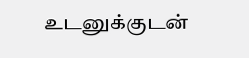உடனுக்குடன்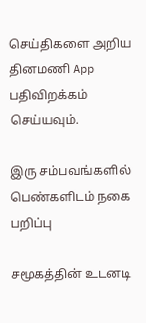செய்திகளை அறிய தினமணி App பதிவிறக்கம் செய்யவும்.

இரு சம்பவங்களில் பெண்களிடம் நகை பறிப்பு

சமூகத்தின் உடனடி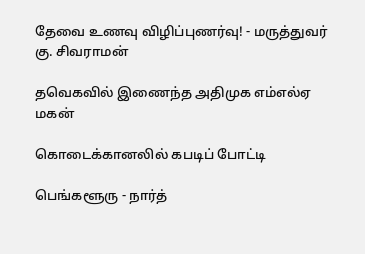தேவை உணவு விழிப்புணர்வு! - மருத்துவர் கு. சிவராமன்

தவெகவில் இணைந்த அதிமுக எம்எல்ஏ மகன்

கொடைக்கானலில் கபடிப் போட்டி

பெங்களூரு - நார்த்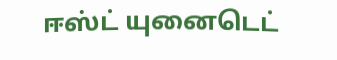ஈஸ்ட் யுனைடெட்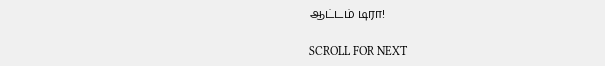ஆட்டம் டிரா!

SCROLL FOR NEXT